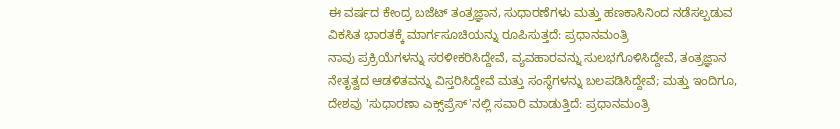ಈ ವರ್ಷದ ಕೇಂದ್ರ ಬಜೆಟ್ ತಂತ್ರಜ್ಞಾನ, ಸುಧಾರಣೆಗಳು ಮತ್ತು ಹಣಕಾಸಿನಿಂದ ನಡೆಸಲ್ಪಡುವ ವಿಕಸಿತ ಭಾರತಕ್ಕೆ ಮಾರ್ಗಸೂಚಿಯನ್ನು ರೂಪಿಸುತ್ತದೆ: ಪ್ರಧಾನಮಂತ್ರಿ
ನಾವು ಪ್ರಕ್ರಿಯೆಗಳನ್ನು ಸರಳೀಕರಿಸಿದ್ದೇವೆ, ವ್ಯವಹಾರವನ್ನು ಸುಲಭಗೊಳಿಸಿದ್ದೇವೆ, ತಂತ್ರಜ್ಞಾನ ನೇತೃತ್ವದ ಆಡಳಿತವನ್ನು ವಿಸ್ತರಿಸಿದ್ದೇವೆ ಮತ್ತು ಸಂಸ್ಥೆಗಳನ್ನು ಬಲಪಡಿಸಿದ್ದೇವೆ; ಮತ್ತು ಇಂದಿಗೂ, ದೇಶವು 'ಸುಧಾರಣಾ ಎಕ್ಸ್‌ಪ್ರೆಸ್'ನಲ್ಲಿ ಸವಾರಿ ಮಾಡುತ್ತಿದೆ: ಪ್ರಧಾನಮಂತ್ರಿ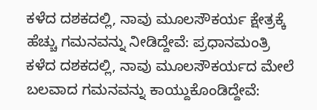ಕಳೆದ ದಶಕದಲ್ಲಿ, ನಾವು ಮೂಲಸೌಕರ್ಯ ಕ್ಷೇತ್ರಕ್ಕೆ ಹೆಚ್ಚು ಗಮನವನ್ನು ನೀಡಿದ್ದೇವೆ: ಪ್ರಧಾನಮಂತ್ರಿ
ಕಳೆದ ದಶಕದಲ್ಲಿ, ನಾವು ಮೂಲಸೌಕರ್ಯದ ಮೇಲೆ ಬಲವಾದ ಗಮನವನ್ನು ಕಾಯ್ದುಕೊಂಡಿದ್ದೇವೆ: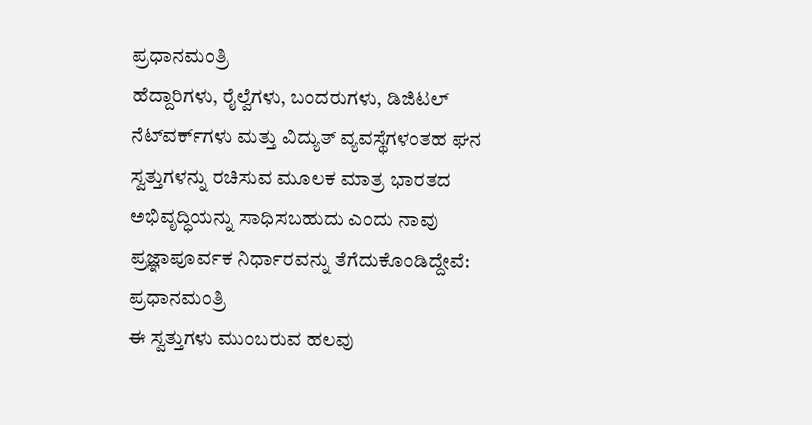ಪ್ರಧಾನಮಂತ್ರಿ
ಹೆದ್ದಾರಿಗಳು, ರೈಲ್ವೆಗಳು, ಬಂದರುಗಳು, ಡಿಜಿಟಲ್ ನೆಟ್‌ವರ್ಕ್‌ಗಳು ಮತ್ತು ವಿದ್ಯುತ್ ವ್ಯವಸ್ಥೆಗಳಂತಹ ಘನ ಸ್ವತ್ತುಗಳನ್ನು ರಚಿಸುವ ಮೂಲಕ ಮಾತ್ರ ಭಾರತದ ಅಭಿವೃದ್ಧಿಯನ್ನು ಸಾಧಿಸಬಹುದು ಎಂದು ನಾವು ಪ್ರಜ್ಞಾಪೂರ್ವಕ ನಿರ್ಧಾರವನ್ನು ತೆಗೆದುಕೊಂಡಿದ್ದೇವೆ: ಪ್ರಧಾನಮಂತ್ರಿ
ಈ ಸ್ವತ್ತುಗಳು ಮುಂಬರುವ ಹಲವು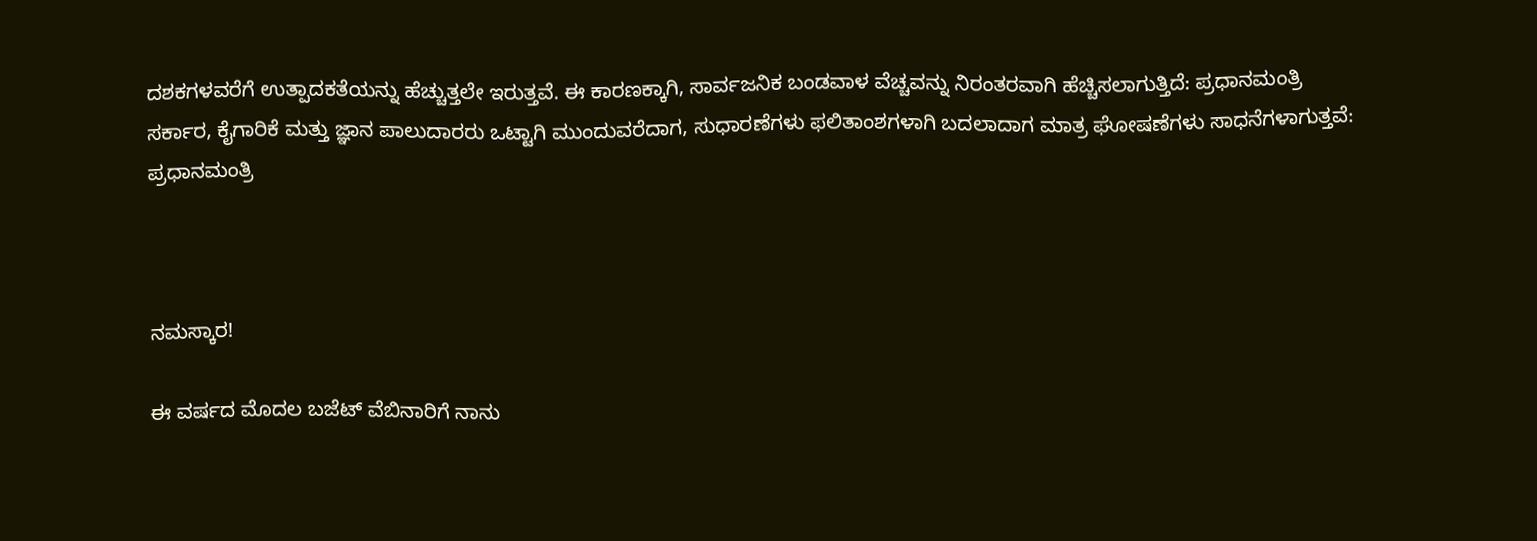ದಶಕಗಳವರೆಗೆ ಉತ್ಪಾದಕತೆಯನ್ನು ಹೆಚ್ಚುತ್ತಲೇ ಇರುತ್ತವೆ. ಈ ಕಾರಣಕ್ಕಾಗಿ, ಸಾರ್ವಜನಿಕ ಬಂಡವಾಳ ವೆಚ್ಚವನ್ನು ನಿರಂತರವಾಗಿ ಹೆಚ್ಚಿಸಲಾಗುತ್ತಿದೆ: ಪ್ರಧಾನಮಂತ್ರಿ
ಸರ್ಕಾರ, ಕೈಗಾರಿಕೆ ಮತ್ತು ಜ್ಞಾನ ಪಾಲುದಾರರು ಒಟ್ಟಾಗಿ ಮುಂದುವರೆದಾಗ, ಸುಧಾರಣೆಗಳು ಫಲಿತಾಂಶಗಳಾಗಿ ಬದಲಾದಾಗ ಮಾತ್ರ ಘೋಷಣೆಗಳು ಸಾಧನೆಗಳಾಗುತ್ತವೆ: ಪ್ರಧಾನಮಂತ್ರಿ



ನಮಸ್ಕಾರ!

ಈ ವರ್ಷದ ಮೊದಲ ಬಜೆಟ್ ವೆಬಿನಾರಿಗೆ ನಾನು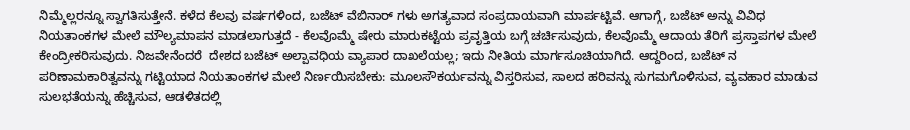ನಿಮ್ಮೆಲ್ಲರನ್ನೂ ಸ್ವಾಗತಿಸುತ್ತೇನೆ. ಕಳೆದ ಕೆಲವು ವರ್ಷಗಳಿಂದ, ಬಜೆಟ್ ವೆಬಿನಾರ್ ಗಳು ಅಗತ್ಯವಾದ ಸಂಪ್ರದಾಯವಾಗಿ ಮಾರ್ಪಟ್ಟಿವೆ. ಆಗಾಗ್ಗೆ, ಬಜೆಟ್ ಅನ್ನು ವಿವಿಧ ನಿಯತಾಂಕಗಳ ಮೇಲೆ ಮೌಲ್ಯಮಾಪನ ಮಾಡಲಾಗುತ್ತದೆ - ಕೆಲವೊಮ್ಮೆ ಷೇರು ಮಾರುಕಟ್ಟೆಯ ಪ್ರವೃತ್ತಿಯ ಬಗ್ಗೆ ಚರ್ಚಿಸುವುದು, ಕೆಲವೊಮ್ಮೆ ಆದಾಯ ತೆರಿಗೆ ಪ್ರಸ್ತಾಪಗಳ ಮೇಲೆ ಕೇಂದ್ರೀಕರಿಸುವುದು. ನಿಜವೇನೆಂದರೆ  ದೇಶದ ಬಜೆಟ್ ಅಲ್ಪಾವಧಿಯ ವ್ಯಾಪಾರ ದಾಖಲೆಯಲ್ಲ; ಇದು ನೀತಿಯ ಮಾರ್ಗಸೂಚಿಯಾಗಿದೆ. ಆದ್ದರಿಂದ, ಬಜೆಟ್ ನ ಪರಿಣಾಮಕಾರಿತ್ವವನ್ನು ಗಟ್ಟಿಯಾದ ನಿಯತಾಂಕಗಳ ಮೇಲೆ ನಿರ್ಣಯಿಸಬೇಕು: ಮೂಲಸೌಕರ್ಯವನ್ನು ವಿಸ್ತರಿಸುವ, ಸಾಲದ ಹರಿವನ್ನು ಸುಗಮಗೊಳಿಸುವ, ವ್ಯವಹಾರ ಮಾಡುವ ಸುಲಭತೆಯನ್ನು ಹೆಚ್ಚಿಸುವ, ಆಡಳಿತದಲ್ಲಿ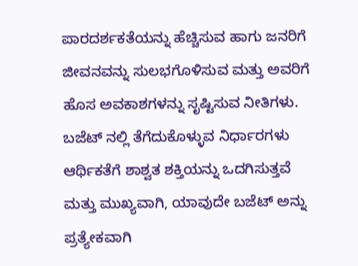ಪಾರದರ್ಶಕತೆಯನ್ನು ಹೆಚ್ಚಿಸುವ ಹಾಗು ಜನರಿಗೆ ಜೀವನವನ್ನು ಸುಲಭಗೊಳಿಸುವ ಮತ್ತು ಅವರಿಗೆ ಹೊಸ ಅವಕಾಶಗಳನ್ನು ಸೃಷ್ಟಿಸುವ ನೀತಿಗಳು. ಬಜೆಟ್ ನಲ್ಲಿ ತೆಗೆದುಕೊಳ್ಳುವ ನಿರ್ಧಾರಗಳು ಆರ್ಥಿಕತೆಗೆ ಶಾಶ್ವತ ಶಕ್ತಿಯನ್ನು ಒದಗಿಸುತ್ತವೆ ಮತ್ತು ಮುಖ್ಯವಾಗಿ, ಯಾವುದೇ ಬಜೆಟ್ ಅನ್ನು ಪ್ರತ್ಯೇಕವಾಗಿ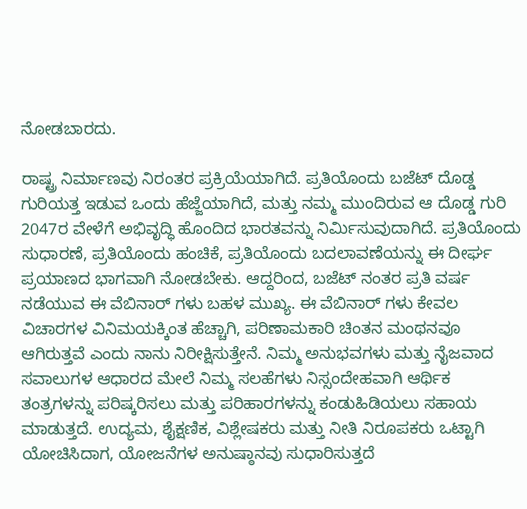ನೋಡಬಾರದು.

ರಾಷ್ಟ್ರ ನಿರ್ಮಾಣವು ನಿರಂತರ ಪ್ರಕ್ರಿಯೆಯಾಗಿದೆ. ಪ್ರತಿಯೊಂದು ಬಜೆಟ್ ದೊಡ್ಡ ಗುರಿಯತ್ತ ಇಡುವ ಒಂದು ಹೆಜ್ಜೆಯಾಗಿದೆ, ಮತ್ತು ನಮ್ಮ ಮುಂದಿರುವ ಆ ದೊಡ್ಡ ಗುರಿ 2047ರ ವೇಳೆಗೆ ಅಭಿವೃದ್ಧಿ ಹೊಂದಿದ ಭಾರತವನ್ನು ನಿರ್ಮಿಸುವುದಾಗಿದೆ. ಪ್ರತಿಯೊಂದು ಸುಧಾರಣೆ, ಪ್ರತಿಯೊಂದು ಹಂಚಿಕೆ, ಪ್ರತಿಯೊಂದು ಬದಲಾವಣೆಯನ್ನು ಈ ದೀರ್ಘ ಪ್ರಯಾಣದ ಭಾಗವಾಗಿ ನೋಡಬೇಕು. ಆದ್ದರಿಂದ, ಬಜೆಟ್ ನಂತರ ಪ್ರತಿ ವರ್ಷ ನಡೆಯುವ ಈ ವೆಬಿನಾರ್ ಗಳು ಬಹಳ ಮುಖ್ಯ. ಈ ವೆಬಿನಾರ್ ಗಳು ಕೇವಲ ವಿಚಾರಗಳ ವಿನಿಮಯಕ್ಕಿಂತ ಹೆಚ್ಚಾಗಿ, ಪರಿಣಾಮಕಾರಿ ಚಿಂತನ ಮಂಥನವೂ  ಆಗಿರುತ್ತವೆ ಎಂದು ನಾನು ನಿರೀಕ್ಷಿಸುತ್ತೇನೆ. ನಿಮ್ಮ ಅನುಭವಗಳು ಮತ್ತು ನೈಜವಾದ ಸವಾಲುಗಳ ಆಧಾರದ ಮೇಲೆ ನಿಮ್ಮ ಸಲಹೆಗಳು ನಿಸ್ಸಂದೇಹವಾಗಿ ಆರ್ಥಿಕ ತಂತ್ರಗಳನ್ನು ಪರಿಷ್ಕರಿಸಲು ಮತ್ತು ಪರಿಹಾರಗಳನ್ನು ಕಂಡುಹಿಡಿಯಲು ಸಹಾಯ ಮಾಡುತ್ತದೆ. ಉದ್ಯಮ, ಶೈಕ್ಷಣಿಕ, ವಿಶ್ಲೇಷಕರು ಮತ್ತು ನೀತಿ ನಿರೂಪಕರು ಒಟ್ಟಾಗಿ ಯೋಚಿಸಿದಾಗ, ಯೋಜನೆಗಳ ಅನುಷ್ಠಾನವು ಸುಧಾರಿಸುತ್ತದೆ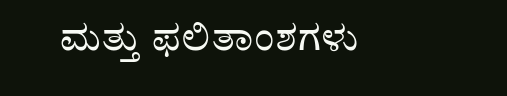ಮತ್ತು ಫಲಿತಾಂಶಗಳು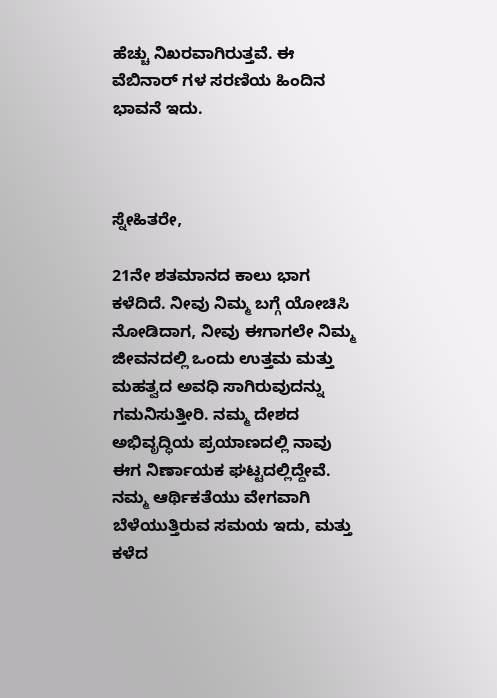ಹೆಚ್ಚು ನಿಖರವಾಗಿರುತ್ತವೆ. ಈ ವೆಬಿನಾರ್ ಗಳ ಸರಣಿಯ ಹಿಂದಿನ ಭಾವನೆ ಇದು.



ಸ್ನೇಹಿತರೇ,

21ನೇ ಶತಮಾನದ ಕಾಲು ಭಾಗ ಕಳೆದಿದೆ. ನೀವು ನಿಮ್ಮ ಬಗ್ಗೆ ಯೋಚಿಸಿ ನೋಡಿದಾಗ, ನೀವು ಈಗಾಗಲೇ ನಿಮ್ಮ ಜೀವನದಲ್ಲಿ ಒಂದು ಉತ್ತಮ ಮತ್ತು ಮಹತ್ವದ ಅವಧಿ ಸಾಗಿರುವುದನ್ನು ಗಮನಿಸುತ್ತೀರಿ. ನಮ್ಮ ದೇಶದ ಅಭಿವೃದ್ಧಿಯ ಪ್ರಯಾಣದಲ್ಲಿ ನಾವು ಈಗ ನಿರ್ಣಾಯಕ ಘಟ್ಟದಲ್ಲಿದ್ದೇವೆ. ನಮ್ಮ ಆರ್ಥಿಕತೆಯು ವೇಗವಾಗಿ ಬೆಳೆಯುತ್ತಿರುವ ಸಮಯ ಇದು, ಮತ್ತು ಕಳೆದ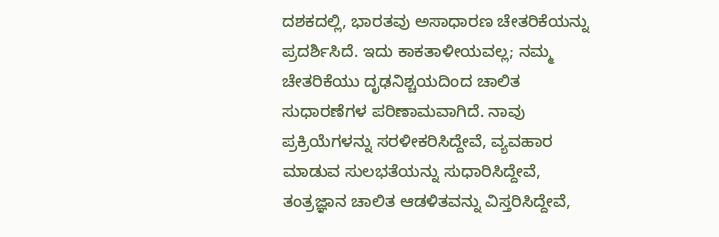ದಶಕದಲ್ಲಿ, ಭಾರತವು ಅಸಾಧಾರಣ ಚೇತರಿಕೆಯನ್ನು ಪ್ರದರ್ಶಿಸಿದೆ. ಇದು ಕಾಕತಾಳೀಯವಲ್ಲ; ನಮ್ಮ ಚೇತರಿಕೆಯು ದೃಢನಿಶ್ಚಯದಿಂದ ಚಾಲಿತ ಸುಧಾರಣೆಗಳ ಪರಿಣಾಮವಾಗಿದೆ. ನಾವು ಪ್ರಕ್ರಿಯೆಗಳನ್ನು ಸರಳೀಕರಿಸಿದ್ದೇವೆ, ವ್ಯವಹಾರ ಮಾಡುವ ಸುಲಭತೆಯನ್ನು ಸುಧಾರಿಸಿದ್ದೇವೆ, ತಂತ್ರಜ್ಞಾನ ಚಾಲಿತ ಆಡಳಿತವನ್ನು ವಿಸ್ತರಿಸಿದ್ದೇವೆ,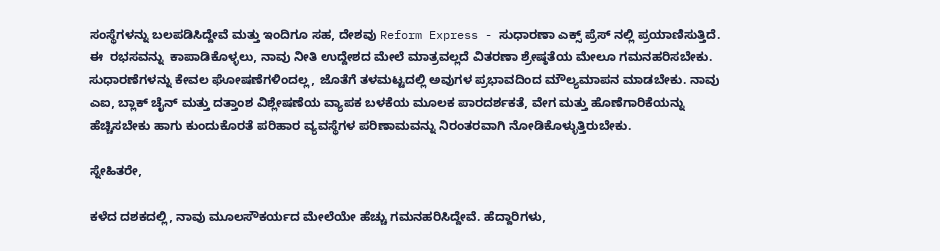ಸಂಸ್ಥೆಗಳನ್ನು ಬಲಪಡಿಸಿದ್ದೇವೆ ಮತ್ತು ಇಂದಿಗೂ ಸಹ, ದೇಶವು Reform Express - ಸುಧಾರಣಾ ಎಕ್ಸ್ ಪ್ರೆಸ್ ನಲ್ಲಿ ಪ್ರಯಾಣಿಸುತ್ತಿದೆ. ಈ  ರಭಸವನ್ನು  ಕಾಪಾಡಿಕೊಳ್ಳಲು, ನಾವು ನೀತಿ ಉದ್ದೇಶದ ಮೇಲೆ ಮಾತ್ರವಲ್ಲದೆ ವಿತರಣಾ ಶ್ರೇಷ್ಠತೆಯ ಮೇಲೂ ಗಮನಹರಿಸಬೇಕು. ಸುಧಾರಣೆಗಳನ್ನು ಕೇವಲ ಘೋಷಣೆಗಳಿಂದಲ್ಲ, ಜೊತೆಗೆ ತಳಮಟ್ಟದಲ್ಲಿ ಅವುಗಳ ಪ್ರಭಾವದಿಂದ ಮೌಲ್ಯಮಾಪನ ಮಾಡಬೇಕು. ನಾವು ಎಐ, ಬ್ಲಾಕ್ ಚೈನ್ ಮತ್ತು ದತ್ತಾಂಶ ವಿಶ್ಲೇಷಣೆಯ ವ್ಯಾಪಕ ಬಳಕೆಯ ಮೂಲಕ ಪಾರದರ್ಶಕತೆ, ವೇಗ ಮತ್ತು ಹೊಣೆಗಾರಿಕೆಯನ್ನು ಹೆಚ್ಚಿಸಬೇಕು ಹಾಗು ಕುಂದುಕೊರತೆ ಪರಿಹಾರ ವ್ಯವಸ್ಥೆಗಳ ಪರಿಣಾಮವನ್ನು ನಿರಂತರವಾಗಿ ನೋಡಿಕೊಳ್ಳುತ್ತಿರುಬೇಕು.

ಸ್ನೇಹಿತರೇ,

ಕಳೆದ ದಶಕದಲ್ಲಿ, ನಾವು ಮೂಲಸೌಕರ್ಯದ ಮೇಲೆಯೇ ಹೆಚ್ಚು ಗಮನಹರಿಸಿದ್ದೇವೆ. ಹೆದ್ದಾರಿಗಳು,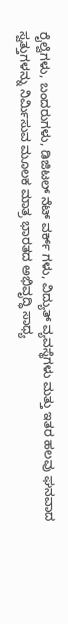ರೈಲ್ವೆಗಳು, ಬಂದರುಗಳು, ಡಿಜಿಟಲ್ ನೆಟ್ ವರ್ಕ್ ಗಳು, ವಿದ್ಯುತ್ ವ್ಯವಸ್ಥೆಗಳು ಮತ್ತು ಇತರ ಹಲವು ಘನವಾದ ಸ್ವತ್ತುಗಳನ್ನು ನಿರ್ಮಿಸುವ ಮೂಲಕ ಮಾತ್ರ ಭಾರತದ ಅಭಿವೃದ್ಧಿ ಸಾಧ್ಯ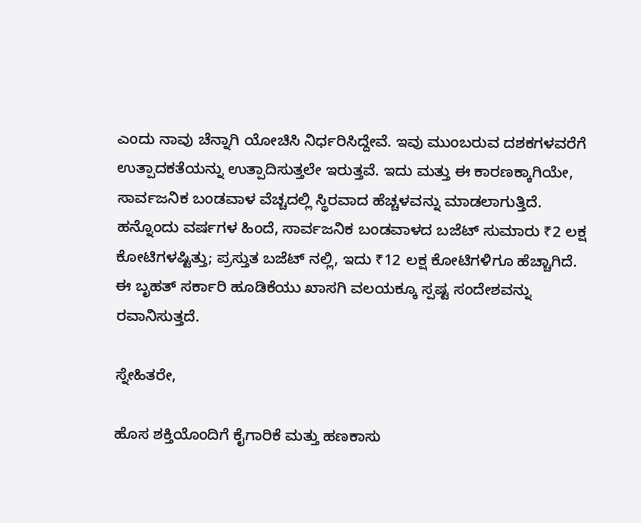ಎಂದು ನಾವು ಚೆನ್ನಾಗಿ ಯೋಚಿಸಿ ನಿರ್ಧರಿಸಿದ್ದೇವೆ. ಇವು ಮುಂಬರುವ ದಶಕಗಳವರೆಗೆ ಉತ್ಪಾದಕತೆಯನ್ನು ಉತ್ಪಾದಿಸುತ್ತಲೇ ಇರುತ್ತವೆ. ಇದು ಮತ್ತು ಈ ಕಾರಣಕ್ಕಾಗಿಯೇ, ಸಾರ್ವಜನಿಕ ಬಂಡವಾಳ ವೆಚ್ಚದಲ್ಲಿ ಸ್ಥಿರವಾದ ಹೆಚ್ಚಳವನ್ನು ಮಾಡಲಾಗುತ್ತಿದೆ. ಹನ್ನೊಂದು ವರ್ಷಗಳ ಹಿಂದೆ, ಸಾರ್ವಜನಿಕ ಬಂಡವಾಳದ ಬಜೆಟ್ ಸುಮಾರು ₹2 ಲಕ್ಷ ಕೋಟಿಗಳಷ್ಟಿತ್ತು; ಪ್ರಸ್ತುತ ಬಜೆಟ್ ನಲ್ಲಿ, ಇದು ₹12 ಲಕ್ಷ ಕೋಟಿಗಳಿಗೂ ಹೆಚ್ಚಾಗಿದೆ. ಈ ಬೃಹತ್ ಸರ್ಕಾರಿ ಹೂಡಿಕೆಯು ಖಾಸಗಿ ವಲಯಕ್ಕೂ ಸ್ಪಷ್ಟ ಸಂದೇಶವನ್ನು ರವಾನಿಸುತ್ತದೆ.

ಸ್ನೇಹಿತರೇ,

ಹೊಸ ಶಕ್ತಿಯೊಂದಿಗೆ ಕೈಗಾರಿಕೆ ಮತ್ತು ಹಣಕಾಸು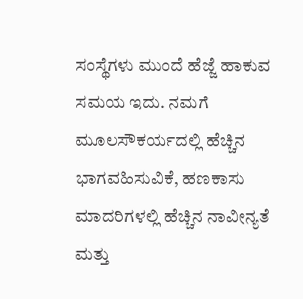ಸಂಸ್ಥೆಗಳು ಮುಂದೆ ಹೆಜ್ಜೆ ಹಾಕುವ ಸಮಯ ಇದು. ನಮಗೆ ಮೂಲಸೌಕರ್ಯದಲ್ಲಿ ಹೆಚ್ಚಿನ ಭಾಗವಹಿಸುವಿಕೆ, ಹಣಕಾಸು ಮಾದರಿಗಳಲ್ಲಿ ಹೆಚ್ಚಿನ ನಾವೀನ್ಯತೆ ಮತ್ತು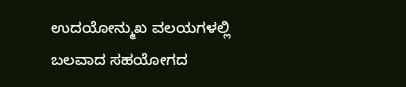ಉದಯೋನ್ಮುಖ ವಲಯಗಳಲ್ಲಿ ಬಲವಾದ ಸಹಯೋಗದ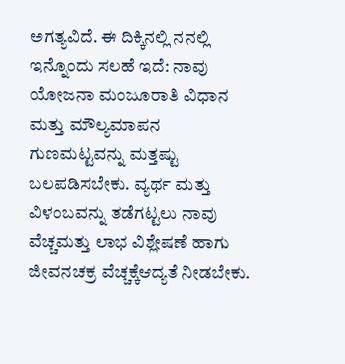ಅಗತ್ಯವಿದೆ. ಈ ದಿಕ್ಕಿನಲ್ಲಿ ನನಲ್ಲಿ ಇನ್ನೊಂದು ಸಲಹೆ ಇದೆ: ನಾವು ಯೋಜನಾ ಮಂಜೂರಾತಿ ವಿಧಾನ ಮತ್ತು ಮೌಲ್ಯಮಾಪನ ಗುಣಮಟ್ಟವನ್ನು ಮತ್ತಷ್ಟು ಬಲಪಡಿಸಬೇಕು. ವ್ಯರ್ಥ ಮತ್ತು ವಿಳಂಬವನ್ನು ತಡೆಗಟ್ಟಲು ನಾವು ವೆಚ್ಚಮತ್ತು ಲಾಭ ವಿಶ್ಲೇಷಣೆ ಹಾಗು ಜೀವನಚಕ್ರ ವೆಚ್ಚಕ್ಕೆಆದ್ಯತೆ ನೀಡಬೇಕು.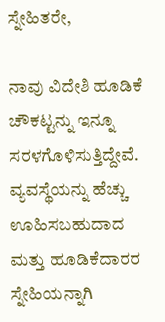ಸ್ನೇಹಿತರೇ,

ನಾವು ವಿದೇಶಿ ಹೂಡಿಕೆ ಚೌಕಟ್ಟನ್ನು ಇನ್ನೂ ಸರಳಗೊಳಿಸುತ್ತಿದ್ದೇವೆ. ವ್ಯವಸ್ಥೆಯನ್ನು ಹೆಚ್ಚು ಊಹಿಸಬಹುದಾದ ಮತ್ತು ಹೂಡಿಕೆದಾರರ ಸ್ನೇಹಿಯನ್ನಾಗಿ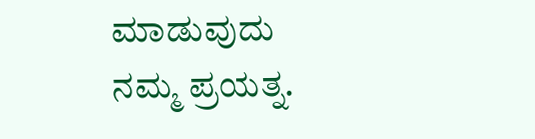ಮಾಡುವುದು ನಮ್ಮ ಪ್ರಯತ್ನ.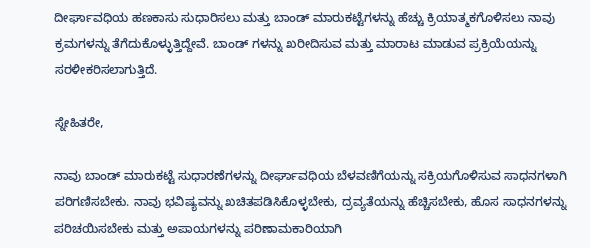ದೀರ್ಘಾವಧಿಯ ಹಣಕಾಸು ಸುಧಾರಿಸಲು ಮತ್ತು ಬಾಂಡ್ ಮಾರುಕಟ್ಟೆಗಳನ್ನು ಹೆಚ್ಚು ಕ್ರಿಯಾತ್ಮಕಗೊಳಿಸಲು ನಾವು ಕ್ರಮಗಳನ್ನು ತೆಗೆದುಕೊಳ್ಳುತ್ತಿದ್ದೇವೆ. ಬಾಂಡ್ ಗಳನ್ನು ಖರೀದಿಸುವ ಮತ್ತು ಮಾರಾಟ ಮಾಡುವ ಪ್ರಕ್ರಿಯೆಯನ್ನು ಸರಳೀಕರಿಸಲಾಗುತ್ತಿದೆ.

ಸ್ನೇಹಿತರೇ,

ನಾವು ಬಾಂಡ್ ಮಾರುಕಟ್ಟೆ ಸುಧಾರಣೆಗಳನ್ನು ದೀರ್ಘಾವಧಿಯ ಬೆಳವಣಿಗೆಯನ್ನು ಸಕ್ರಿಯಗೊಳಿಸುವ ಸಾಧನಗಳಾಗಿ ಪರಿಗಣಿಸಬೇಕು. ನಾವು ಭವಿಷ್ಯವನ್ನು ಖಚಿತಪಡಿಸಿಕೊಳ್ಳಬೇಕು, ದ್ರವ್ಯತೆಯನ್ನು ಹೆಚ್ಚಿಸಬೇಕು, ಹೊಸ ಸಾಧನಗಳನ್ನು ಪರಿಚಯಿಸಬೇಕು ಮತ್ತು ಅಪಾಯಗಳನ್ನು ಪರಿಣಾಮಕಾರಿಯಾಗಿ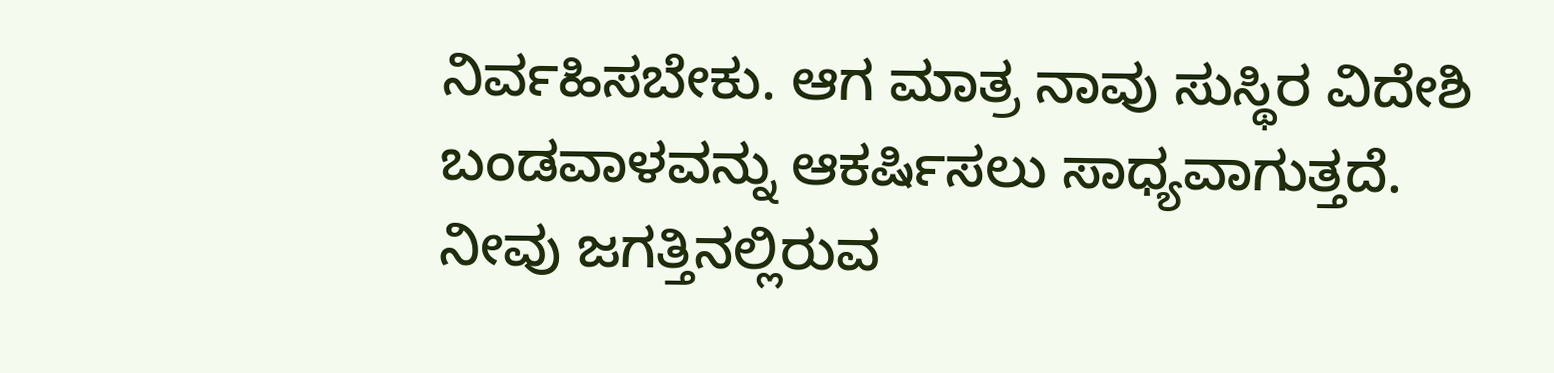ನಿರ್ವಹಿಸಬೇಕು. ಆಗ ಮಾತ್ರ ನಾವು ಸುಸ್ಥಿರ ವಿದೇಶಿ ಬಂಡವಾಳವನ್ನು ಆಕರ್ಷಿಸಲು ಸಾಧ್ಯವಾಗುತ್ತದೆ. ನೀವು ಜಗತ್ತಿನಲ್ಲಿರುವ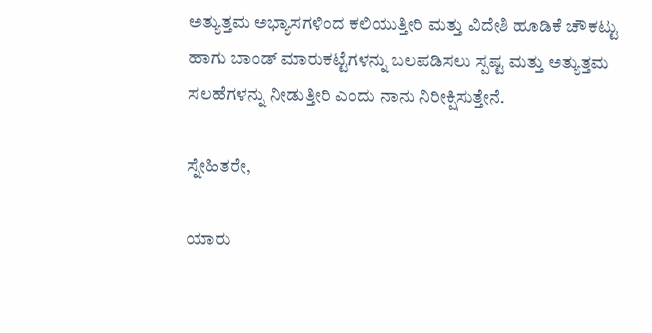ಅತ್ಯುತ್ತಮ ಅಭ್ಯಾಸಗಳಿಂದ ಕಲಿಯುತ್ತೀರಿ ಮತ್ತು ವಿದೇಶಿ ಹೂಡಿಕೆ ಚೌಕಟ್ಟು ಹಾಗು ಬಾಂಡ್ ಮಾರುಕಟ್ಟೆಗಳನ್ನು ಬಲಪಡಿಸಲು ಸ್ಪಷ್ಟ ಮತ್ತು ಅತ್ಯುತ್ತಮ ಸಲಹೆಗಳನ್ನು ನೀಡುತ್ತೀರಿ ಎಂದು ನಾನು ನಿರೀಕ್ಷಿಸುತ್ತೇನೆ.

ಸ್ನೇಹಿತರೇ,

ಯಾರು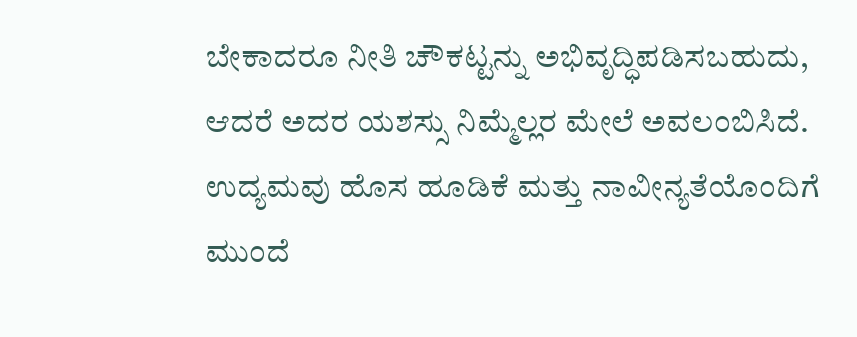ಬೇಕಾದರೂ ನೀತಿ ಚೌಕಟ್ಟನ್ನು ಅಭಿವೃದ್ಧಿಪಡಿಸಬಹುದು, ಆದರೆ ಅದರ ಯಶಸ್ಸು ನಿಮ್ಮೆಲ್ಲರ ಮೇಲೆ ಅವಲಂಬಿಸಿದೆ. ಉದ್ಯಮವು ಹೊಸ ಹೂಡಿಕೆ ಮತ್ತು ನಾವೀನ್ಯತೆಯೊಂದಿಗೆ ಮುಂದೆ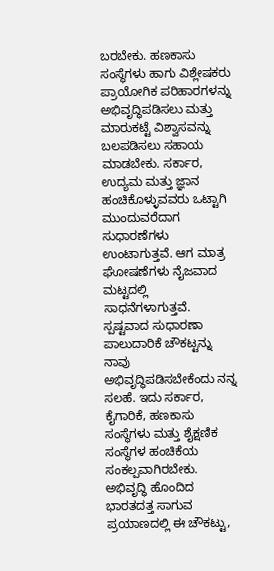ಬರಬೇಕು. ಹಣಕಾಸು ಸಂಸ್ಥೆಗಳು ಹಾಗು ವಿಶ್ಲೇಷಕರು ಪ್ರಾಯೋಗಿಕ ಪರಿಹಾರಗಳನ್ನು ಅಭಿವೃದ್ಧಿಪಡಿಸಲು ಮತ್ತು ಮಾರುಕಟ್ಟೆ ವಿಶ್ವಾಸವನ್ನು ಬಲಪಡಿಸಲು ಸಹಾಯ ಮಾಡಬೇಕು. ಸರ್ಕಾರ, ಉದ್ಯಮ ಮತ್ತು ಜ್ಞಾನ ಹಂಚಿಕೊಳ್ಳುವವರು ಒಟ್ಟಾಗಿ ಮುಂದುವರೆದಾಗ ಸುಧಾರಣೆಗಳು ಉಂಟಾಗುತ್ತವೆ. ಆಗ ಮಾತ್ರ ಘೋಷಣೆಗಳು ನೈಜವಾದ ಮಟ್ಟದಲ್ಲಿ ಸಾಧನೆಗಳಾಗುತ್ತವೆ. ಸ್ಪಷ್ಟವಾದ ಸುಧಾರಣಾ ಪಾಲುದಾರಿಕೆ ಚೌಕಟ್ಟನ್ನು ನಾವು ಅಭಿವೃದ್ಧಿಪಡಿಸಬೇಕೆಂದು ನನ್ನ ಸಲಹೆ. ಇದು ಸರ್ಕಾರ, ಕೈಗಾರಿಕೆ, ಹಣಕಾಸು ಸಂಸ್ಥೆಗಳು ಮತ್ತು ಶೈಕ್ಷಣಿಕ ಸಂಸ್ಥೆಗಳ ಹಂಚಿಕೆಯ ಸಂಕಲ್ಪವಾಗಿರಬೇಕು. ಅಭಿವೃದ್ಧಿ ಹೊಂದಿದ ಭಾರತದತ್ತ ಸಾಗುವ ಪ್ರಯಾಣದಲ್ಲಿ ಈ ಚೌಕಟ್ಟು,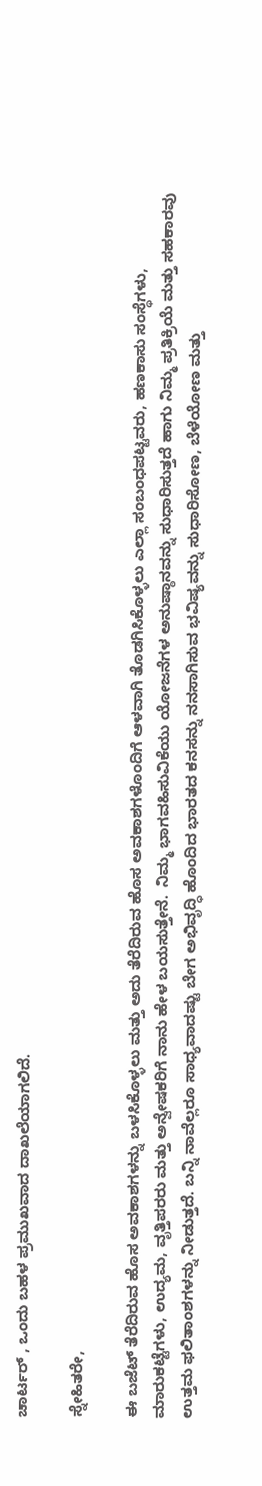ಚಾರ್ಟರ್ , ಒಂದು ಬಹಳ ಪ್ರಮುಖವಾದ ದಾಖಲೆಯಾಗಲಿದೆ.

ಸ್ನೇಹಿತರೇ,

ಈ ಬಜೆಟ್ ತೆರೆದಿರುವ ಹೊಸ ಅವಕಾಶಗಳನ್ನು ಬಳಸಿಕೊಳ್ಳಲು ಮತ್ತು ಅದು ತೆರೆದಿರುವ ಹೊಸ ಅವಕಾಶಗಳೊಂದಿಗೆ ಆಳವಾಗಿ ತೊಡಗಿಸಿಕೊಳ್ಳಲು ಎಲ್ಲಾ ಸಂಬಂಧಪಟ್ಟವರು, ಹಣಕಾಸು ಸಂಸ್ಥೆಗಳು, ಮಾರುಕಟ್ಟೆಗಳು, ಉದ್ಯಮ, ವೃತ್ತಿಪರರು ಮತ್ತು ಅನ್ವೇಷಕರಿಗೆ ನಾನು ಹೇಳ ಬಯಸುತ್ತೇನೆ.  ನಿಮ್ಮ ಭಾಗವಹಿಸುವಿಕೆಯು ಯೋಜನೆಗಳ ಅನುಷ್ಠಾನವನ್ನು ಸುಧಾರಿಸುತ್ತದೆ ಹಾಗು ನಿಮ್ಮ ಪ್ರತಿಕ್ರಿಯೆ ಮತ್ತು ಸಹಕಾರವು ಉತ್ತಮ ಫಲಿತಾಂಶಗಳನ್ನು ನೀಡುತ್ತದೆ. ಬನ್ನಿ ನಾವೆಲ್ಲರೂ ಸಾಧ್ಯವಾದಷ್ಟು ಬೇಗ ಅಭಿವೃದ್ಧಿ ಹೊಂದಿದ ಭಾರತದ ಕನಸನ್ನು ನನಸಾಗಿಸುವ ಭವಿಷ್ಯವನ್ನು ಸುಧಾರಿಸೋಣ, ಬೆಳೆಯೋಣ ಮತ್ತು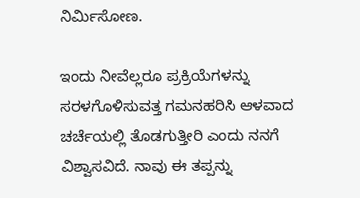ನಿರ್ಮಿಸೋಣ.

ಇಂದು ನೀವೆಲ್ಲರೂ ಪ್ರಕ್ರಿಯೆಗಳನ್ನು ಸರಳಗೊಳಿಸುವತ್ತ ಗಮನಹರಿಸಿ ಆಳವಾದ ಚರ್ಚೆಯಲ್ಲಿ ತೊಡಗುತ್ತೀರಿ ಎಂದು ನನಗೆ ವಿಶ್ವಾಸವಿದೆ. ನಾವು ಈ ತಪ್ಪನ್ನು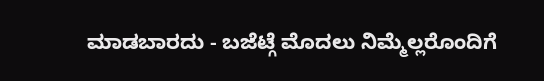ಮಾಡಬಾರದು - ಬಜೆಟ್ಗೆ ಮೊದಲು ನಿಮ್ಮೆಲ್ಲರೊಂದಿಗೆ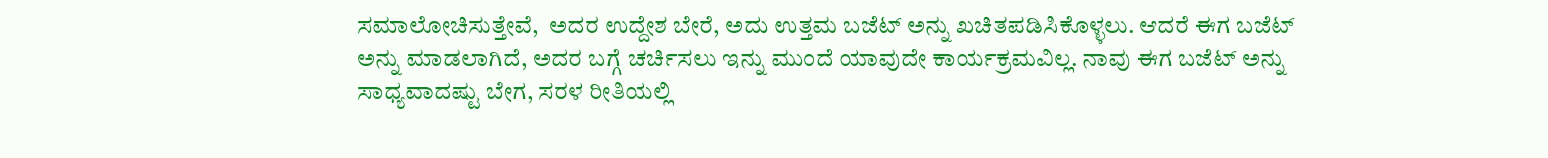ಸಮಾಲೋಚಿಸುತ್ತೇವೆ,  ಅದರ ಉದ್ದೇಶ ಬೇರೆ, ಅದು ಉತ್ತಮ ಬಜೆಟ್ ಅನ್ನು ಖಚಿತಪಡಿಸಿಕೊಳ್ಳಲು. ಆದರೆ ಈಗ ಬಜೆಟ್ ಅನ್ನು ಮಾಡಲಾಗಿದೆ, ಅದರ ಬಗ್ಗೆ ಚರ್ಚಿಸಲು ಇನ್ನು ಮುಂದೆ ಯಾವುದೇ ಕಾರ್ಯಕ್ರಮವಿಲ್ಲ. ನಾವು ಈಗ ಬಜೆಟ್ ಅನ್ನು ಸಾಧ್ಯವಾದಷ್ಟು ಬೇಗ, ಸರಳ ರೀತಿಯಲ್ಲಿ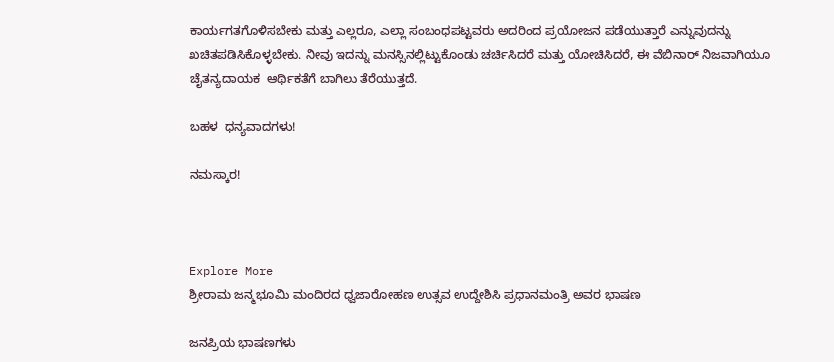ಕಾರ್ಯಗತಗೊಳಿಸಬೇಕು ಮತ್ತು ಎಲ್ಲರೂ, ಎಲ್ಲಾ ಸಂಬಂಧಪಟ್ಟವರು ಅದರಿಂದ ಪ್ರಯೋಜನ ಪಡೆಯುತ್ತಾರೆ ಎನ್ನುವುದನ್ನು ಖಚಿತಪಡಿಸಿಕೊಳ್ಳಬೇಕು. ನೀವು ಇದನ್ನು ಮನಸ್ಸಿನಲ್ಲಿಟ್ಟುಕೊಂಡು ಚರ್ಚಿಸಿದರೆ ಮತ್ತು ಯೋಚಿಸಿದರೆ, ಈ ವೆಬಿನಾರ್ ನಿಜವಾಗಿಯೂ ಚೈತನ್ಯದಾಯಕ  ಆರ್ಥಿಕತೆಗೆ ಬಾಗಿಲು ತೆರೆಯುತ್ತದೆ.

ಬಹಳ  ಧನ್ಯವಾದಗಳು!

ನಮಸ್ಕಾರ!



Explore More
ಶ್ರೀರಾಮ ಜನ್ಮಭೂಮಿ ಮಂದಿರದ ಧ್ವಜಾರೋಹಣ ಉತ್ಸವ ಉದ್ದೇಶಿಸಿ ಪ್ರಧಾನಮಂತ್ರಿ ಅವರ ಭಾಷಣ

ಜನಪ್ರಿಯ ಭಾಷಣಗಳು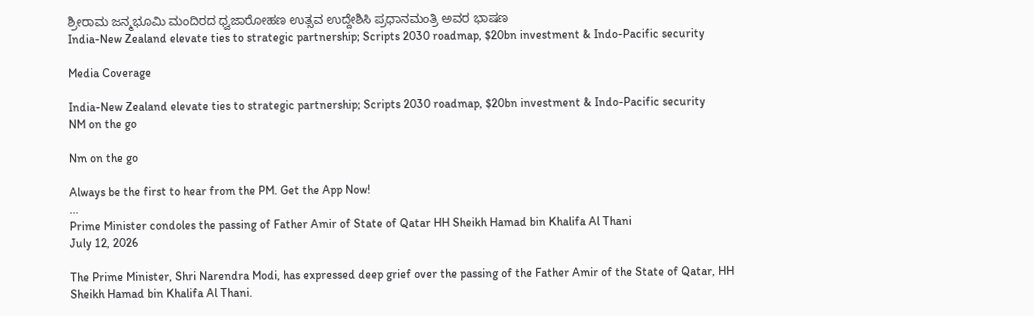ಶ್ರೀರಾಮ ಜನ್ಮಭೂಮಿ ಮಂದಿರದ ಧ್ವಜಾರೋಹಣ ಉತ್ಸವ ಉದ್ದೇಶಿಸಿ ಪ್ರಧಾನಮಂತ್ರಿ ಅವರ ಭಾಷಣ
India-New Zealand elevate ties to strategic partnership; Scripts 2030 roadmap, $20bn investment & Indo-Pacific security

Media Coverage

India-New Zealand elevate ties to strategic partnership; Scripts 2030 roadmap, $20bn investment & Indo-Pacific security
NM on the go

Nm on the go

Always be the first to hear from the PM. Get the App Now!
...
Prime Minister condoles the passing of Father Amir of State of Qatar HH Sheikh Hamad bin Khalifa Al Thani
July 12, 2026

The Prime Minister, Shri Narendra Modi, has expressed deep grief over the passing of the Father Amir of the State of Qatar, HH Sheikh Hamad bin Khalifa Al Thani.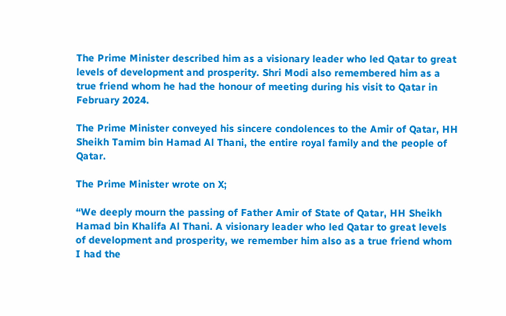The Prime Minister described him as a visionary leader who led Qatar to great levels of development and prosperity. Shri Modi also remembered him as a true friend whom he had the honour of meeting during his visit to Qatar in February 2024.

The Prime Minister conveyed his sincere condolences to the Amir of Qatar, HH Sheikh Tamim bin Hamad Al Thani, the entire royal family and the people of Qatar.

The Prime Minister wrote on X;

“We deeply mourn the passing of Father Amir of State of Qatar, HH Sheikh Hamad bin Khalifa Al Thani. A visionary leader who led Qatar to great levels of development and prosperity, we remember him also as a true friend whom I had the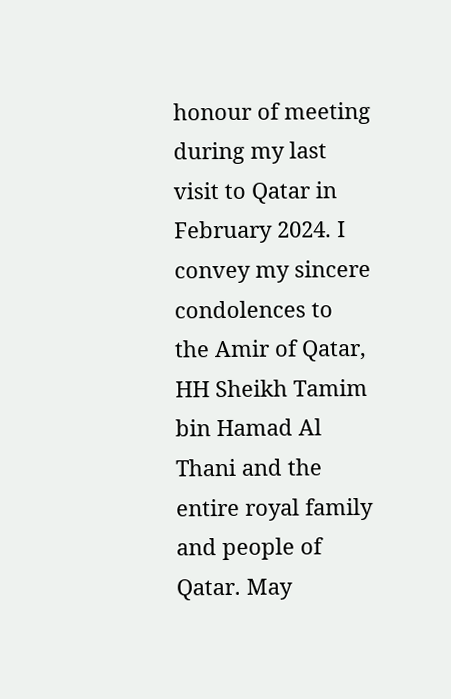honour of meeting during my last visit to Qatar in February 2024. I convey my sincere condolences to the Amir of Qatar, HH Sheikh Tamim bin Hamad Al Thani and the entire royal family and people of Qatar. May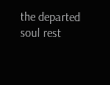the departed soul rest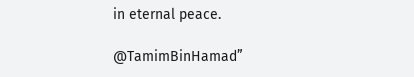in eternal peace.

@TamimBinHamad”